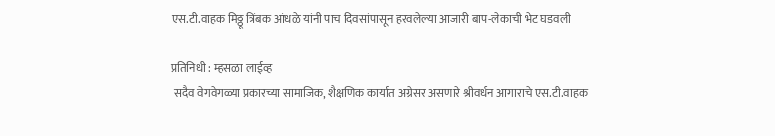एस.टी.वाहक मिठ्ठू त्रिंबक आंधळे यांनी पाच दिवसांपासून हरवलेल्या आजारी बाप-लेकाची भेट घडवली

प्रतिनिधी : म्हसळा लाईव्ह
 सदैव वेगवेगळ्या प्रकारच्या सामाजिक, शैक्षणिक कार्यात अग्रेसर असणारे श्रीवर्धन आगाराचे एस.टी.वाहक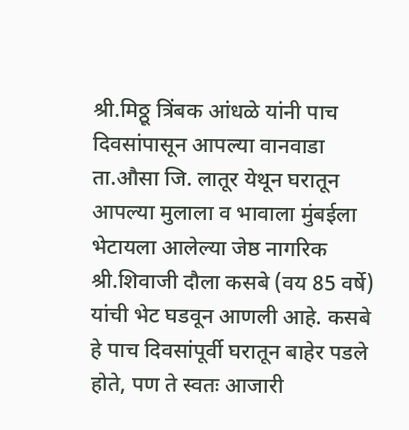श्री.मिठ्ठू त्रिंबक आंधळे यांनी पाच दिवसांपासून आपल्या वानवाडा ता.औसा जि. लातूर येथून घरातून आपल्या मुलाला व भावाला मुंबईला भेटायला आलेल्या जेष्ठ नागरिक श्री.शिवाजी दौला कसबे (वय 85 वर्षे) यांची भेट घडवून आणली आहे. कसबे हे पाच दिवसांपूर्वी घरातून बाहेर पडले होते, पण ते स्वतः आजारी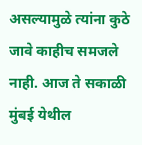असल्यामुळे त्यांना कुठे जावे काहीच समजले नाही. आज ते सकाळी मुंबई येथील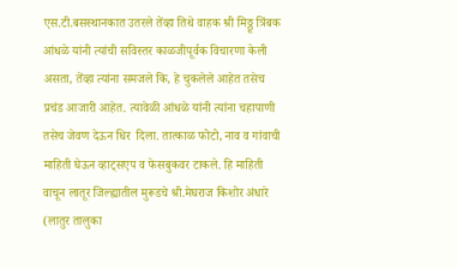एस.टी.बसस्थानकात उतरले तेंव्हा तिथे वाहक श्री मिठ्ठू त्रिंबक आंधळे यांनी त्यांची सविस्तर काळजीपूर्वक विचारणा केली असता, तेंव्हा त्यांना समजले कि, हे चुकलेले आहेत तसेच प्रचंड आजारी आहेत. त्यावेळी आंधळे यांनी त्यांना चहापाणी तसेच जेवण देऊन धिर  दिला. तात्काळ फोटो, नाव व गांवाची माहिती घेऊन व्हाट्सएप व फेसबुकवर टाकले. हि माहिती वाचून लातूर जिल्ह्यातील मुरूडचे श्री.मेघराज किशोर अंधारे (लातुर तालुका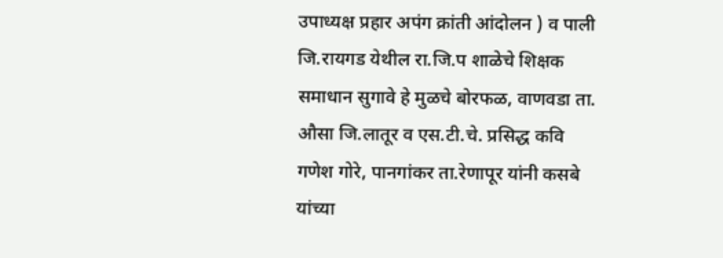उपाध्यक्ष प्रहार अपंग क्रांती आंदोलन ) व पाली जि.रायगड येथील रा.जि.प शाळेचे शिक्षक समाधान सुगावे हे मुळचे बोरफळ, वाणवडा ता. औसा जि.लातूर व एस.टी.चे. प्रसिद्ध कवि गणेश गोरे, पानगांकर ता.रेणापूर यांनी कसबे यांच्या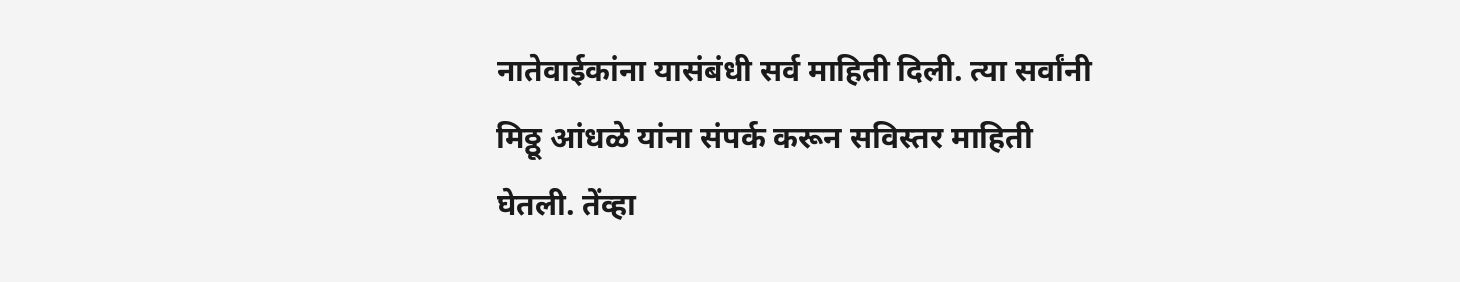नातेवाईकांना यासंबंधी सर्व माहिती दिली. त्या सर्वांनी मिठ्ठू आंधळे यांना संपर्क करून सविस्तर माहिती घेतली. तेंव्हा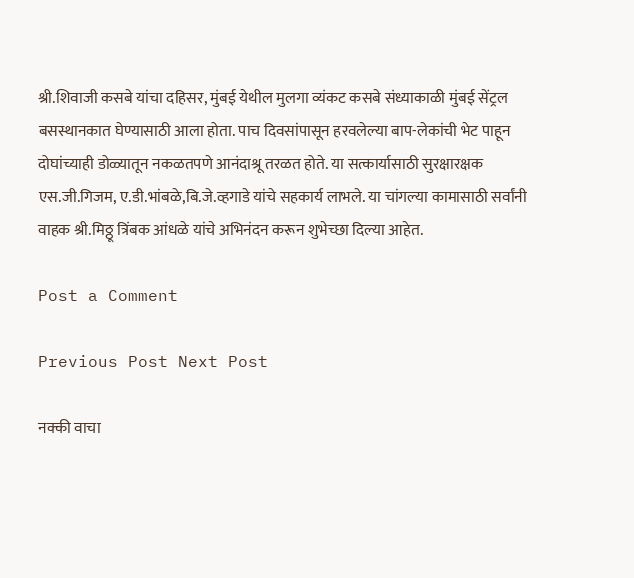श्री.शिवाजी कसबे यांचा दहिसर, मुंबई येथील मुलगा व्यंकट कसबे संध्याकाळी मुंबई सेंट्रल बसस्थानकात घेण्यासाठी आला होता. पाच दिवसांपासून हरवलेल्या बाप-लेकांची भेट पाहून दोघांच्याही डोळ्यातून नकळतपणे आनंदाश्रू तरळत होते. या सत्कार्यासाठी सुरक्षारक्षक एस.जी.गिजम, ए.डी.भांबळे,बि.जे.व्हगाडे यांचे सहकार्य लाभले. या चांगल्या कामासाठी सर्वांनी वाहक श्री.मिठ्ठू त्रिंबक आंधळे यांचे अभिनंदन करून शुभेच्छा दिल्या आहेत.

Post a Comment

Previous Post Next Post

नक्की वाचा